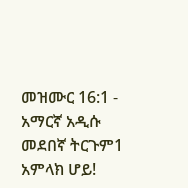መዝሙር 16:1 - አማርኛ አዲሱ መደበኛ ትርጉም1 አምላክ ሆይ!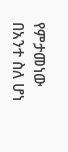የምታመነው በአንተ ስለ ሆነ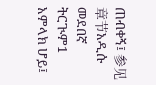ጠብቀኝ፤ 参见章节አዲሱ መደበኛ ትርጒም1 አምላክ ሆይ፤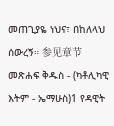መጠጊያዬ ነህና፣ በከለላህ ሰውረኝ። 参见章节መጽሐፍ ቅዱስ - (ካቶሊካዊ እትም - ኤማሁስ)1 የዳዊት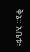ቅኔ። አቤቱ፥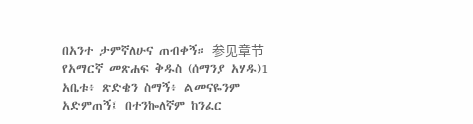በአንተ ታምኛለሁና ጠብቀኝ። 参见章节የአማርኛ መጽሐፍ ቅዱስ (ሰማንያ አሃዱ)1 አቤቱ፥ ጽድቄን ስማኝ፥ ልመናዬንም አድምጠኝ፤ በተንኰለኛም ከንፈር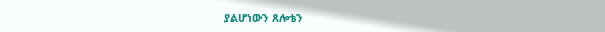ያልሆነውን ጸሎቴን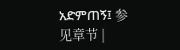አድምጠኝ፤ 参见章节 |